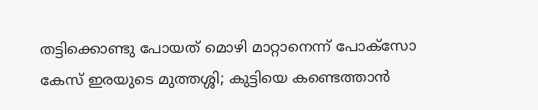തട്ടിക്കൊണ്ടു പോയത് മൊഴി മാറ്റാനെന്ന് പോക്സോ കേസ് ഇരയുടെ മുത്തശ്ശി; കുട്ടിയെ കണ്ടെത്താന്‍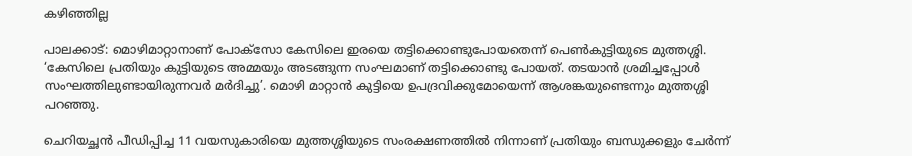കഴിഞ്ഞില്ല

പാലക്കാട്: മൊഴിമാറ്റാനാണ് പോക്സോ കേസിലെ ഇരയെ തട്ടിക്കൊണ്ടുപോയതെന്ന് പെണ്‍കുട്ടിയുടെ മുത്തശ്ശി. ‘കേസിലെ പ്രതിയും കുട്ടിയുടെ അമ്മയും അടങ്ങുന്ന സംഘമാണ് തട്ടിക്കൊണ്ടു പോയത്. തടയാന്‍ ശ്രമിച്ചപ്പോള്‍ സംഘത്തിലുണ്ടായിരുന്നവര്‍ മര്‍ദിച്ചു’. മൊഴി മാറ്റാന്‍ കുട്ടിയെ ഉപദ്രവിക്കുമോയെന്ന് ആശങ്കയുണ്ടെന്നും മുത്തശ്ശി പറഞ്ഞു.

ചെറിയച്ഛന്‍ പീഡിപ്പിച്ച 11 വയസുകാരിയെ മുത്തശ്ശിയുടെ സംരക്ഷണത്തില്‍ നിന്നാണ് പ്രതിയും ബന്ധുക്കളും ചേര്‍ന്ന്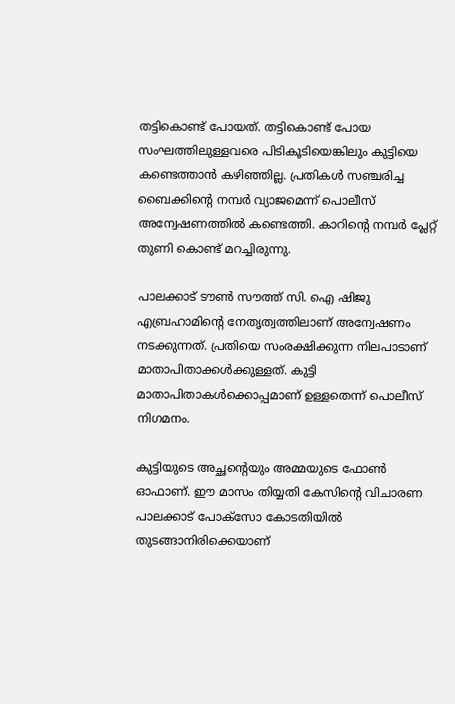തട്ടികൊണ്ട് പോയത്. തട്ടികൊണ്ട് പോയ സംഘത്തിലുള്ളവരെ പിടികൂടിയെങ്കിലും കുട്ടിയെ കണ്ടെത്താന്‍ കഴിഞ്ഞില്ല. പ്രതികള്‍ സഞ്ചരിച്ച ബൈക്കിന്റെ നമ്പര്‍ വ്യാജമെന്ന് പൊലീസ് അന്വേഷണത്തില്‍ കണ്ടെത്തി. കാറിന്റെ നമ്പര്‍ പ്ലേറ്റ് തുണി കൊണ്ട് മറച്ചിരുന്നു.

പാലക്കാട് ടൗണ്‍ സൗത്ത് സി. ഐ ഷിജു എബ്രഹാമിന്റെ നേതൃത്വത്തിലാണ് അന്വേഷണം നടക്കുന്നത്. പ്രതിയെ സംരക്ഷിക്കുന്ന നിലപാടാണ് മാതാപിതാക്കള്‍ക്കുള്ളത്. കുട്ടി മാതാപിതാകള്‍ക്കൊപ്പമാണ് ഉള്ളതെന്ന് പൊലീസ് നിഗമനം.

കുട്ടിയുടെ അച്ഛന്റെയും അമ്മയുടെ ഫോണ്‍ ഓഫാണ്. ഈ മാസം തിയ്യതി കേസിന്റെ വിചാരണ പാലക്കാട് പോക്സോ കോടതിയില്‍ തുടങ്ങാനിരിക്കെയാണ്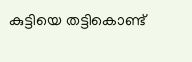കുട്ടിയെ തട്ടികൊണ്ട്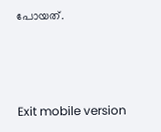പോയത്.



Exit mobile version